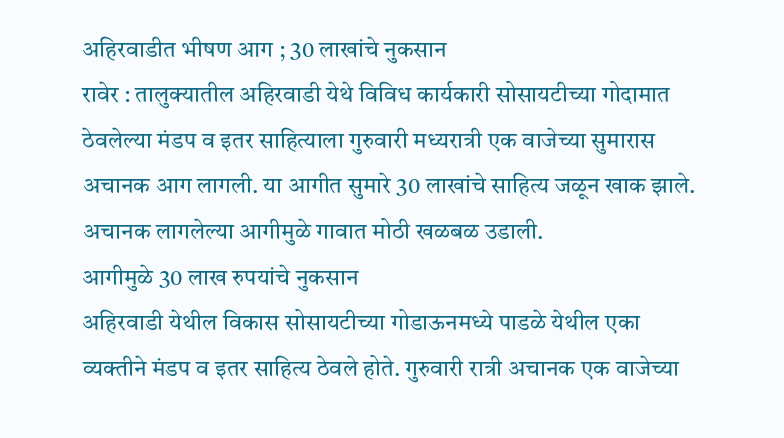अहिरवाडीत भीषण आग ; 30 लाखांचे नुकसान
रावेर : तालुक्यातील अहिरवाडी येथे विविध कार्यकारी सोसायटीच्या गोदामात ठेवलेल्या मंडप व इतर साहित्याला गुरुवारी मध्यरात्री एक वाजेच्या सुमारास अचानक आग लागली. या आगीत सुमारे 30 लाखांचे साहित्य जळून खाक झाले. अचानक लागलेल्या आगीमुळे गावात मोठी खळबळ उडाली.
आगीमुळे 30 लाख रुपयांचे नुकसान
अहिरवाडी येथील विकास सोसायटीच्या गोडाऊनमध्ये पाडळे येथील एका व्यक्तीने मंडप व इतर साहित्य ठेवले होते. गुरुवारी रात्री अचानक एक वाजेच्या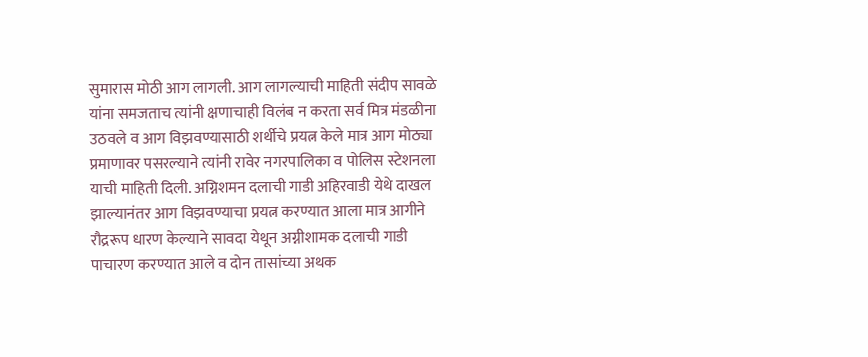सुमारास मोठी आग लागली. आग लागल्याची माहिती संदीप सावळे यांना समजताच त्यांनी क्षणाचाही विलंब न करता सर्व मित्र मंडळीना उठवले व आग विझवण्यासाठी शर्थीचे प्रयत्न केले मात्र आग मोठ्या प्रमाणावर पसरल्याने त्यांनी रावेर नगरपालिका व पोलिस स्टेशनला याची माहिती दिली. अग्निशमन दलाची गाडी अहिरवाडी येथे दाखल झाल्यानंतर आग विझवण्याचा प्रयत्न करण्यात आला मात्र आगीने रौद्ररूप धारण केल्याने सावदा येथून अग्नीशामक दलाची गाडी पाचारण करण्यात आले व दोन तासांच्या अथक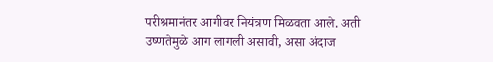परीश्रमानंतर आगीवर नियंत्रण मिळवता आले. अती उष्णतेमुळे आग लागली असावी, असा अंदाज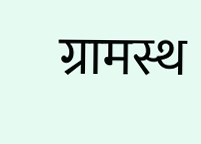ग्रामस्थ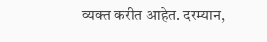व्यक्त करीत आहेत. दरम्यान,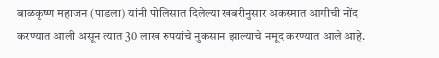बाळकृष्ण महाजन (पाडला) यांनी पोलिसात दिलेल्या खबरीनुसार अकस्मात आगीची नोंद करण्यात आली असून त्यात 30 लाख रुपयांचे नुकसान झाल्याचे नमूद करण्यात आले आहे.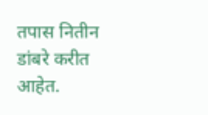तपास नितीन डांबरे करीत आहेत.